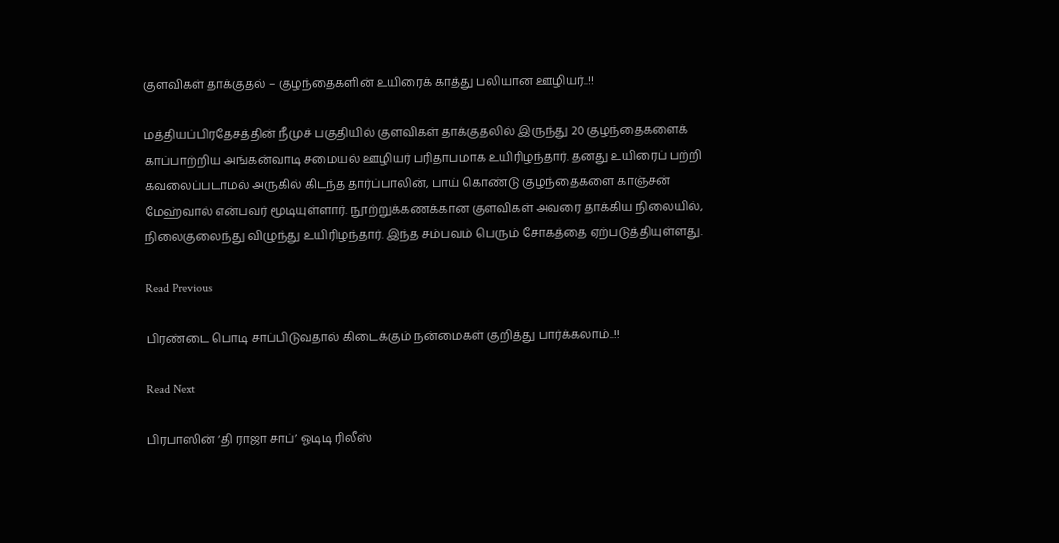குளவிகள் தாக்குதல் – குழந்தைகளின் உயிரைக் காத்து பலியான ஊழியர்..!!

மத்தியப்பிரதேசத்தின் நீமுச் பகுதியில் குளவிகள் தாக்குதலில் இருந்து 20 குழந்தைகளைக் காப்பாற்றிய அங்கன்வாடி சமையல் ஊழியர் பரிதாபமாக உயிரிழந்தார். தனது உயிரைப் பற்றி கவலைப்படாமல் அருகில் கிடந்த தார்ப்பாலின், பாய் கொண்டு குழந்தைகளை காஞ்சன் மேஹ்வால் என்பவர் மூடியுள்ளார். நூற்றுக்கணக்கான குளவிகள் அவரை தாக்கிய நிலையில், நிலைகுலைந்து விழுந்து உயிரிழந்தார். இந்த சம்பவம் பெரும் சோகத்தை ஏற்படுத்தியுள்ளது.

Read Previous

பிரண்டை பொடி சாப்பிடுவதால் கிடைக்கும் நன்மைகள் குறித்து பார்க்கலாம்..!!

Read Next

பிரபாஸின் ‘தி ராஜா சாப்’ ஓடிடி ரிலீஸ்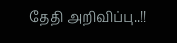தேதி அறிவிப்பு..!!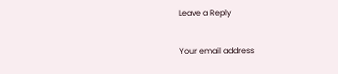Leave a Reply

Your email address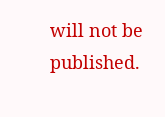will not be published.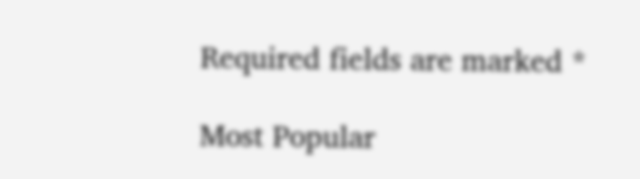Required fields are marked *

Most Popular